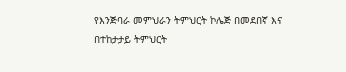የእንጅባራ መምህራን ትምህርት ኮሌጅ በመደበኛ እና በተከታታይ ትምህርት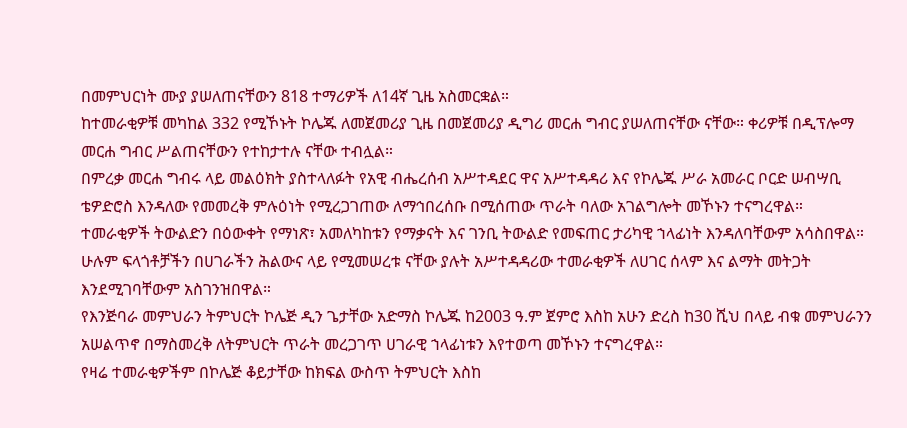በመምህርነት ሙያ ያሠለጠናቸውን 818 ተማሪዎች ለ14ኛ ጊዜ አስመርቋል።
ከተመራቂዎቹ መካከል 332 የሚኾኑት ኮሌጁ ለመጀመሪያ ጊዜ በመጀመሪያ ዲግሪ መርሐ ግብር ያሠለጠናቸው ናቸው። ቀሪዎቹ በዲፕሎማ መርሐ ግብር ሥልጠናቸውን የተከታተሉ ናቸው ተብሏል።
በምረቃ መርሐ ግብሩ ላይ መልዕክት ያስተላለፉት የአዊ ብሔረሰብ አሥተዳደር ዋና አሥተዳዳሪ እና የኮሌጁ ሥራ አመራር ቦርድ ሠብሣቢ ቴዎድሮስ እንዳለው የመመረቅ ምሉዕነት የሚረጋገጠው ለማኅበረሰቡ በሚሰጠው ጥራት ባለው አገልግሎት መኾኑን ተናግረዋል።
ተመራቂዎች ትውልድን በዕውቀት የማነጽ፣ አመለካከቱን የማቃናት እና ገንቢ ትውልድ የመፍጠር ታሪካዊ ኀላፊነት እንዳለባቸውም አሳስበዋል።
ሁሉም ፍላጎቶቻችን በሀገራችን ሕልውና ላይ የሚመሠረቱ ናቸው ያሉት አሥተዳዳሪው ተመራቂዎች ለሀገር ሰላም እና ልማት መትጋት እንደሚገባቸውም አስገንዝበዋል።
የእንጅባራ መምህራን ትምህርት ኮሌጅ ዲን ጌታቸው አድማስ ኮሌጁ ከ2003 ዓ.ም ጀምሮ እስከ አሁን ድረስ ከ30 ሺህ በላይ ብቁ መምህራንን አሠልጥኖ በማስመረቅ ለትምህርት ጥራት መረጋገጥ ሀገራዊ ኀላፊነቱን እየተወጣ መኾኑን ተናግረዋል።
የዛሬ ተመራቂዎችም በኮሌጅ ቆይታቸው ከክፍል ውስጥ ትምህርት እስከ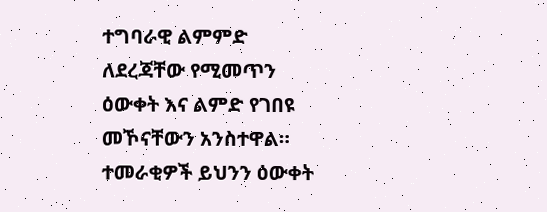ተግባራዊ ልምምድ ለደረጃቸው የሚመጥን ዕውቀት እና ልምድ የገበዩ መኾናቸውን አንስተዋል።
ተመራቂዎች ይህንን ዕውቀት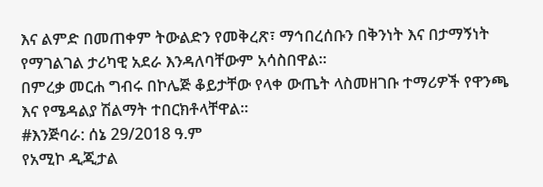እና ልምድ በመጠቀም ትውልድን የመቅረጽ፣ ማኅበረሰቡን በቅንነት እና በታማኝነት የማገልገል ታሪካዊ አደራ እንዳለባቸውም አሳስበዋል።
በምረቃ መርሐ ግብሩ በኮሌጅ ቆይታቸው የላቀ ውጤት ላስመዘገቡ ተማሪዎች የዋንጫ እና የሜዳልያ ሽልማት ተበርክቶላቸዋል።
#እንጅባራ: ሰኔ 29/2018 ዓ.ም
የአሚኮ ዲጂታል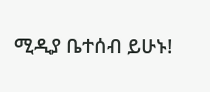ሚዲያ ቤተሰብ ይሁኑ!